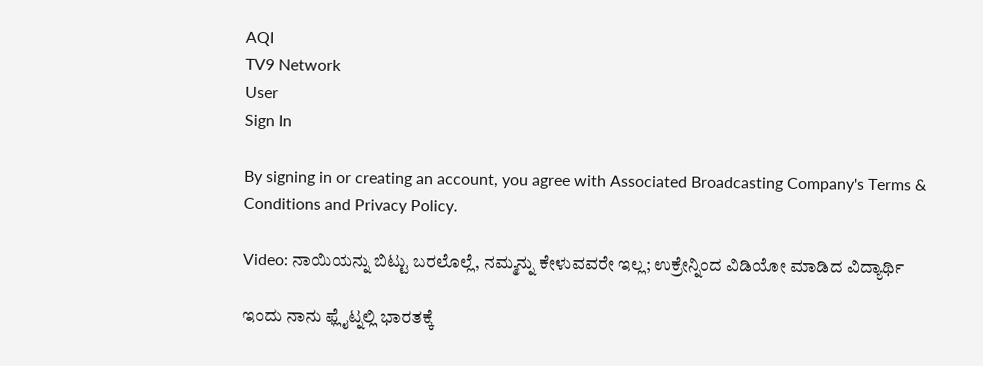AQI
TV9 Network
User
Sign In

By signing in or creating an account, you agree with Associated Broadcasting Company's Terms & Conditions and Privacy Policy.

Video: ನಾಯಿಯನ್ನು ಬಿಟ್ಟು ಬರಲೊಲ್ಲೆ, ನಮ್ಮನ್ನು ಕೇಳುವವರೇ ಇಲ್ಲ; ಉಕ್ರೇನ್ನಿಂದ ವಿಡಿಯೋ ಮಾಡಿದ ವಿದ್ಯಾರ್ಥಿ

ಇಂದು ನಾನು ಫ್ಲೈಟ್ನಲ್ಲಿ ಭಾರತಕ್ಕೆ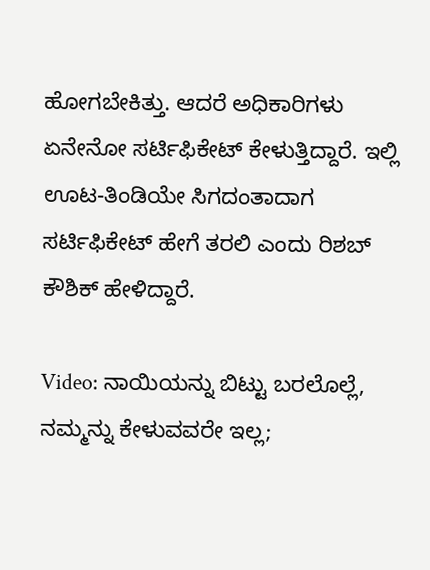ಹೋಗಬೇಕಿತ್ತು. ಆದರೆ ಅಧಿಕಾರಿಗಳು ಏನೇನೋ ಸರ್ಟಿಫಿಕೇಟ್ ಕೇಳುತ್ತಿದ್ದಾರೆ. ಇಲ್ಲಿ ಊಟ-ತಿಂಡಿಯೇ ಸಿಗದಂತಾದಾಗ ಸರ್ಟಿಫಿಕೇಟ್ ಹೇಗೆ ತರಲಿ ಎಂದು ರಿಶಬ್ ಕೌಶಿಕ್ ಹೇಳಿದ್ದಾರೆ.

Video: ನಾಯಿಯನ್ನು ಬಿಟ್ಟು ಬರಲೊಲ್ಲೆ, ನಮ್ಮನ್ನು ಕೇಳುವವರೇ ಇಲ್ಲ;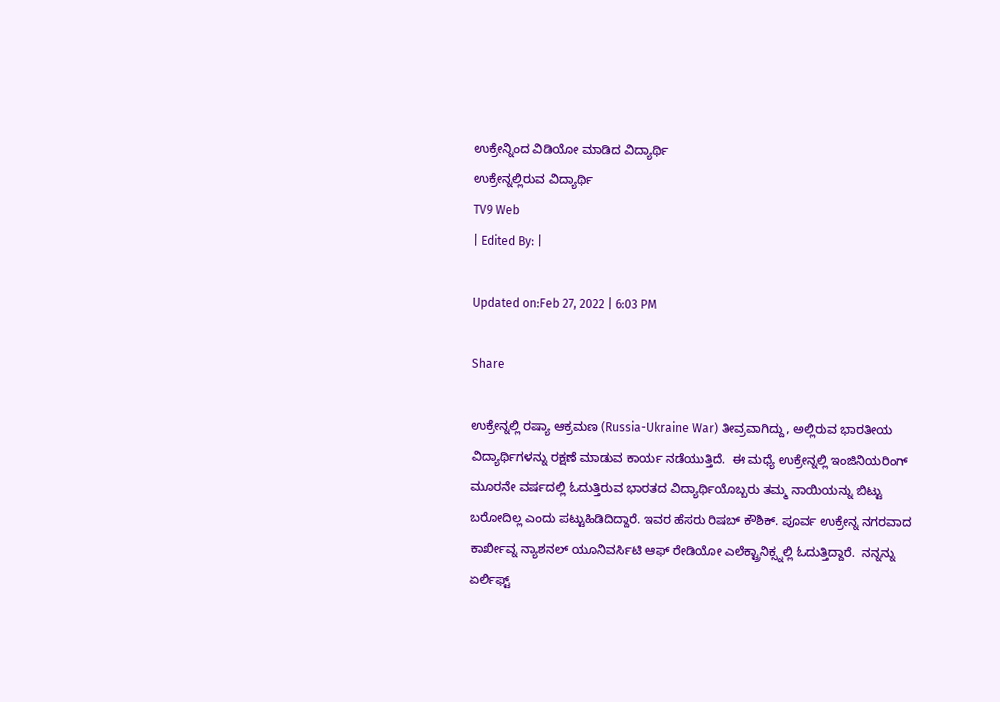ಉಕ್ರೇನ್ನಿಂದ ವಿಡಿಯೋ ಮಾಡಿದ ವಿದ್ಯಾರ್ಥಿ
ಉಕ್ರೇನ್ನಲ್ಲಿರುವ ವಿದ್ಯಾರ್ಥಿ
TV9 Web
| Edited By: |

Updated on:Feb 27, 2022 | 6:03 PM

Share

ಉಕ್ರೇನ್ನಲ್ಲಿ ರಷ್ಯಾ ಆಕ್ರಮಣ (Russia-Ukraine War) ತೀವ್ರವಾಗಿದ್ದು, ಅಲ್ಲಿರುವ ಭಾರತೀಯ ವಿದ್ಯಾರ್ಥಿಗಳನ್ನು ರಕ್ಷಣೆ ಮಾಡುವ ಕಾರ್ಯ ನಡೆಯುತ್ತಿದೆ.  ಈ ಮಧ್ಯೆ ಉಕ್ರೇನ್ನಲ್ಲಿ ಇಂಜಿನಿಯರಿಂಗ್ ಮೂರನೇ ವರ್ಷದಲ್ಲಿ ಓದುತ್ತಿರುವ ಭಾರತದ ವಿದ್ಯಾರ್ಥಿಯೊಬ್ಬರು ತಮ್ಮ ನಾಯಿಯನ್ನು ಬಿಟ್ಟು ಬರೋದಿಲ್ಲ ಎಂದು ಪಟ್ಟುಹಿಡಿದಿದ್ದಾರೆ. ಇವರ ಹೆಸರು ರಿಷಬ್ ಕೌಶಿಕ್. ಪೂರ್ವ ಉಕ್ರೇನ್ನ ನಗರವಾದ ಕಾರ್ಖೀವ್ನ ನ್ಯಾಶನಲ್ ಯೂನಿವರ್ಸಿಟಿ ಆಫ್ ರೇಡಿಯೋ ಎಲೆಕ್ಟ್ರಾನಿಕ್ಸ್ನಲ್ಲಿ ಓದುತ್ತಿದ್ದಾರೆ.  ನನ್ನನ್ನು ಏರ್ಲಿಫ್ಟ್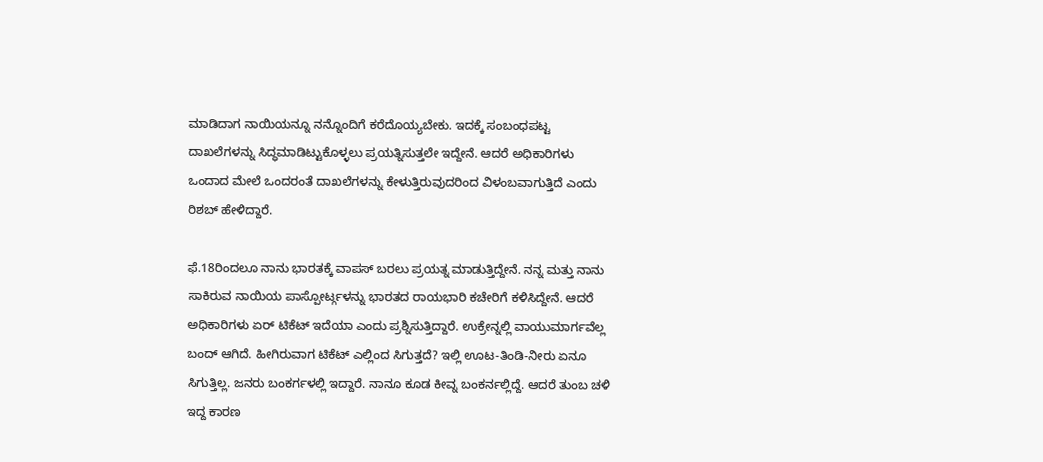ಮಾಡಿದಾಗ ನಾಯಿಯನ್ನೂ ನನ್ನೊಂದಿಗೆ ಕರೆದೊಯ್ಯಬೇಕು. ಇದಕ್ಕೆ ಸಂಬಂಧಪಟ್ಟ ದಾಖಲೆಗಳನ್ನು ಸಿದ್ಧಮಾಡಿಟ್ಟುಕೊಳ್ಳಲು ಪ್ರಯತ್ನಿಸುತ್ತಲೇ ಇದ್ದೇನೆ. ಆದರೆ ಅಧಿಕಾರಿಗಳು ಒಂದಾದ ಮೇಲೆ ಒಂದರಂತೆ ದಾಖಲೆಗಳನ್ನು ಕೇಳುತ್ತಿರುವುದರಿಂದ ವಿಳಂಬವಾಗುತ್ತಿದೆ ಎಂದು ರಿಶಬ್ ಹೇಳಿದ್ದಾರೆ.

ಫೆ.18ರಿಂದಲೂ ನಾನು ಭಾರತಕ್ಕೆ ವಾಪಸ್ ಬರಲು ಪ್ರಯತ್ನ ಮಾಡುತ್ತಿದ್ದೇನೆ. ನನ್ನ ಮತ್ತು ನಾನು ಸಾಕಿರುವ ನಾಯಿಯ ಪಾಸ್ಪೋರ್ಟ್ಗಳನ್ನು ಭಾರತದ ರಾಯಭಾರಿ ಕಚೇರಿಗೆ ಕಳಿಸಿದ್ದೇನೆ. ಆದರೆ ಅಧಿಕಾರಿಗಳು ಏರ್ ಟಿಕೆಟ್ ಇದೆಯಾ ಎಂದು ಪ್ರಶ್ನಿಸುತ್ತಿದ್ದಾರೆ. ಉಕ್ರೇನ್ನಲ್ಲಿ ವಾಯುಮಾರ್ಗವೆಲ್ಲ ಬಂದ್ ಆಗಿದೆ. ಹೀಗಿರುವಾಗ ಟಿಕೆಟ್ ಎಲ್ಲಿಂದ ಸಿಗುತ್ತದೆ? ಇಲ್ಲಿ ಊಟ-ತಿಂಡಿ-ನೀರು ಏನೂ ಸಿಗುತ್ತಿಲ್ಲ. ಜನರು ಬಂಕರ್ಗಳಲ್ಲಿ ಇದ್ದಾರೆ. ನಾನೂ ಕೂಡ ಕೀವ್ನ ಬಂಕರ್ನಲ್ಲಿದ್ದೆ. ಆದರೆ ತುಂಬ ಚಳಿ ಇದ್ದ ಕಾರಣ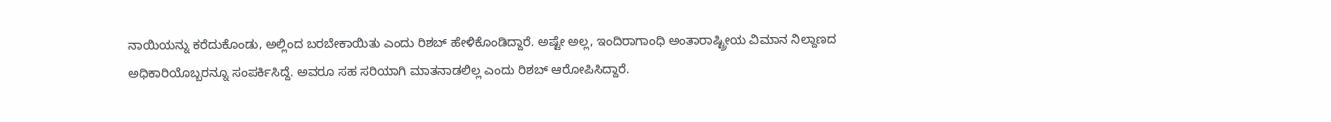ನಾಯಿಯನ್ನು ಕರೆದುಕೊಂಡು, ಅಲ್ಲಿಂದ ಬರಬೇಕಾಯಿತು ಎಂದು ರಿಶಬ್ ಹೇಳಿಕೊಂಡಿದ್ದಾರೆ. ಅಷ್ಟೇ ಅಲ್ಲ, ಇಂದಿರಾಗಾಂಧಿ ಅಂತಾರಾಷ್ಟ್ರೀಯ ವಿಮಾನ ನಿಲ್ದಾಣದ ಅಧಿಕಾರಿಯೊಬ್ಬರನ್ನೂ ಸಂಪರ್ಕಿಸಿದ್ದೆ. ಅವರೂ ಸಹ ಸರಿಯಾಗಿ ಮಾತನಾಡಲಿಲ್ಲ ಎಂದು ರಿಶಬ್ ಆರೋಪಿಸಿದ್ದಾರೆ.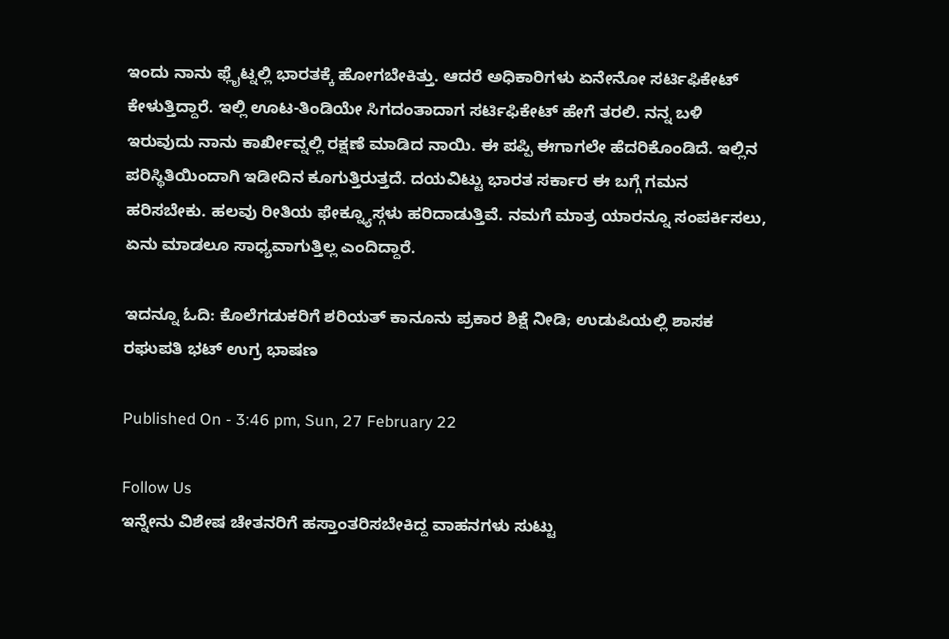ಇಂದು ನಾನು ಫ್ಲೈಟ್ನಲ್ಲಿ ಭಾರತಕ್ಕೆ ಹೋಗಬೇಕಿತ್ತು. ಆದರೆ ಅಧಿಕಾರಿಗಳು ಏನೇನೋ ಸರ್ಟಿಫಿಕೇಟ್ ಕೇಳುತ್ತಿದ್ದಾರೆ. ಇಲ್ಲಿ ಊಟ-ತಿಂಡಿಯೇ ಸಿಗದಂತಾದಾಗ ಸರ್ಟಿಫಿಕೇಟ್ ಹೇಗೆ ತರಲಿ. ನನ್ನ ಬಳಿ ಇರುವುದು ನಾನು ಕಾರ್ಖೀವ್ನಲ್ಲಿ ರಕ್ಷಣೆ ಮಾಡಿದ ನಾಯಿ. ಈ ಪಪ್ಪಿ ಈಗಾಗಲೇ ಹೆದರಿಕೊಂಡಿದೆ. ಇಲ್ಲಿನ ಪರಿಸ್ಥಿತಿಯಿಂದಾಗಿ ಇಡೀದಿನ ಕೂಗುತ್ತಿರುತ್ತದೆ. ದಯವಿಟ್ಟು ಭಾರತ ಸರ್ಕಾರ ಈ ಬಗ್ಗೆ ಗಮನ ಹರಿಸಬೇಕು. ಹಲವು ರೀತಿಯ ಫೇಕ್ನ್ಯೂಸ್ಗಳು ಹರಿದಾಡುತ್ತಿವೆ. ನಮಗೆ ಮಾತ್ರ ಯಾರನ್ನೂ ಸಂಪರ್ಕಿಸಲು, ಏನು ಮಾಡಲೂ ಸಾಧ್ಯವಾಗುತ್ತಿಲ್ಲ ಎಂದಿದ್ದಾರೆ.

ಇದನ್ನೂ ಓದಿ: ಕೊಲೆಗಡುಕರಿಗೆ ಶರಿಯತ್ ಕಾನೂನು ಪ್ರಕಾರ ಶಿಕ್ಷೆ ನೀಡಿ; ಉಡುಪಿಯಲ್ಲಿ ಶಾಸಕ ರಘುಪತಿ ಭಟ್ ಉಗ್ರ ಭಾಷಣ

Published On - 3:46 pm, Sun, 27 February 22

Follow Us
ಇನ್ನೇನು ವಿಶೇಷ ಚೇತನರಿಗೆ ಹಸ್ತಾಂತರಿಸಬೇಕಿದ್ದ ವಾಹನಗಳು ಸುಟ್ಟು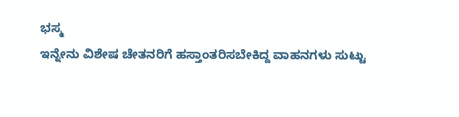ಭಸ್ಮ
ಇನ್ನೇನು ವಿಶೇಷ ಚೇತನರಿಗೆ ಹಸ್ತಾಂತರಿಸಬೇಕಿದ್ದ ವಾಹನಗಳು ಸುಟ್ಟು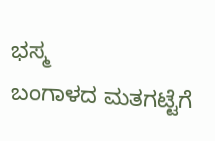ಭಸ್ಮ
ಬಂಗಾಳದ ಮತಗಟ್ಟೆಗೆ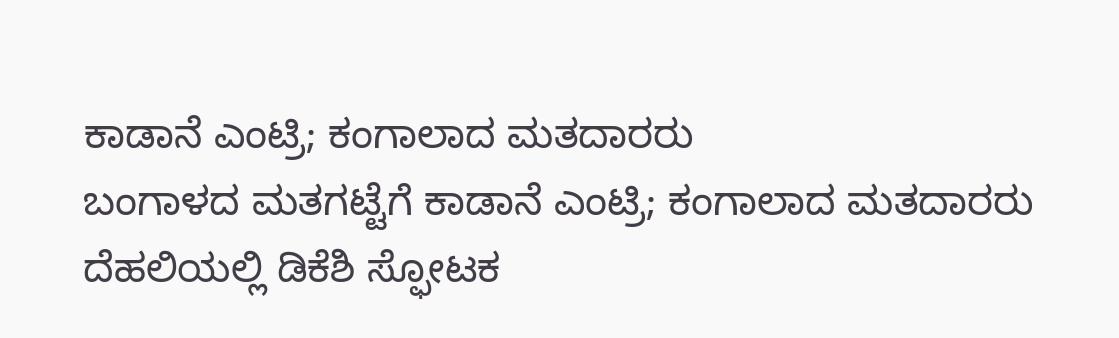ಕಾಡಾನೆ ಎಂಟ್ರಿ; ಕಂಗಾಲಾದ ಮತದಾರರು
ಬಂಗಾಳದ ಮತಗಟ್ಟೆಗೆ ಕಾಡಾನೆ ಎಂಟ್ರಿ; ಕಂಗಾಲಾದ ಮತದಾರರು
ದೆಹಲಿಯಲ್ಲಿ ಡಿಕೆಶಿ ಸ್ಫೋಟಕ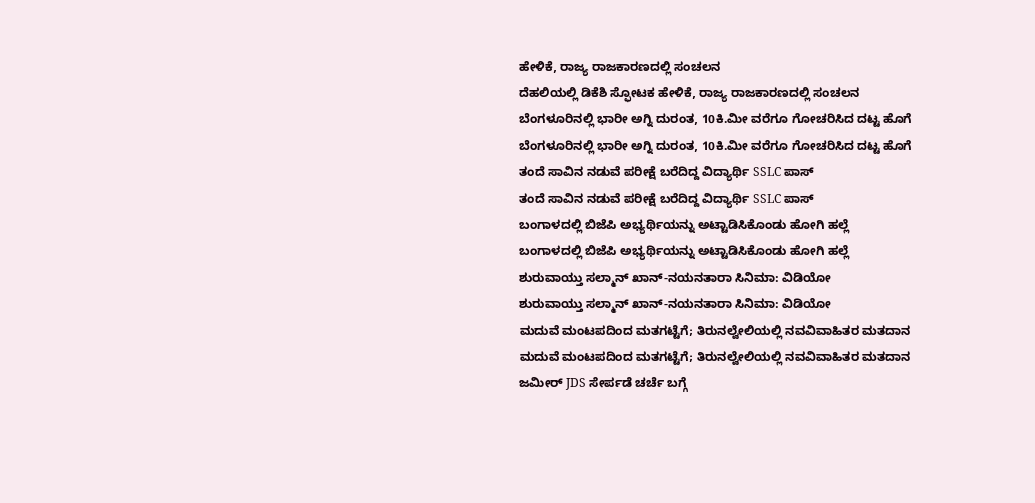ಹೇಳಿಕೆ, ರಾಜ್ಯ ರಾಜಕಾರಣದಲ್ಲಿ ಸಂಚಲನ
ದೆಹಲಿಯಲ್ಲಿ ಡಿಕೆಶಿ ಸ್ಫೋಟಕ ಹೇಳಿಕೆ, ರಾಜ್ಯ ರಾಜಕಾರಣದಲ್ಲಿ ಸಂಚಲನ
ಬೆಂಗಳೂರಿನಲ್ಲಿ ಭಾರೀ ಅಗ್ನಿ ದುರಂತ, 10ಕಿ.ಮೀ ವರೆಗೂ ಗೋಚರಿಸಿದ ದಟ್ಟ ಹೊಗೆ
ಬೆಂಗಳೂರಿನಲ್ಲಿ ಭಾರೀ ಅಗ್ನಿ ದುರಂತ, 10ಕಿ.ಮೀ ವರೆಗೂ ಗೋಚರಿಸಿದ ದಟ್ಟ ಹೊಗೆ
ತಂದೆ ಸಾವಿನ ನಡುವೆ ಪರೀಕ್ಷೆ ಬರೆದಿದ್ದ ವಿದ್ಯಾರ್ಥಿ SSLC ಪಾಸ್
ತಂದೆ ಸಾವಿನ ನಡುವೆ ಪರೀಕ್ಷೆ ಬರೆದಿದ್ದ ವಿದ್ಯಾರ್ಥಿ SSLC ಪಾಸ್
ಬಂಗಾಳದಲ್ಲಿ ಬಿಜೆಪಿ ಅಭ್ಯರ್ಥಿಯನ್ನು ಅಟ್ಟಾಡಿಸಿಕೊಂಡು ಹೋಗಿ ಹಲ್ಲೆ
ಬಂಗಾಳದಲ್ಲಿ ಬಿಜೆಪಿ ಅಭ್ಯರ್ಥಿಯನ್ನು ಅಟ್ಟಾಡಿಸಿಕೊಂಡು ಹೋಗಿ ಹಲ್ಲೆ
ಶುರುವಾಯ್ತು ಸಲ್ಮಾನ್ ಖಾನ್-ನಯನತಾರಾ ಸಿನಿಮಾ: ವಿಡಿಯೋ
ಶುರುವಾಯ್ತು ಸಲ್ಮಾನ್ ಖಾನ್-ನಯನತಾರಾ ಸಿನಿಮಾ: ವಿಡಿಯೋ
ಮದುವೆ ಮಂಟಪದಿಂದ ಮತಗಟ್ಟೆಗೆ; ತಿರುನಲ್ವೇಲಿಯಲ್ಲಿ ನವವಿವಾಹಿತರ ಮತದಾನ
ಮದುವೆ ಮಂಟಪದಿಂದ ಮತಗಟ್ಟೆಗೆ; ತಿರುನಲ್ವೇಲಿಯಲ್ಲಿ ನವವಿವಾಹಿತರ ಮತದಾನ
ಜಮೀರ್ JDS ಸೇರ್ಪಡೆ ಚರ್ಚೆ ಬಗ್ಗೆ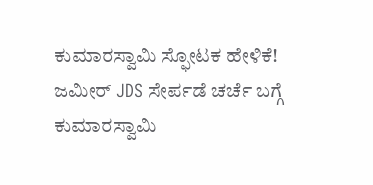ಕುಮಾರಸ್ವಾಮಿ ಸ್ಫೋಟಕ ಹೇಳಿಕೆ!
ಜಮೀರ್ JDS ಸೇರ್ಪಡೆ ಚರ್ಚೆ ಬಗ್ಗೆ ಕುಮಾರಸ್ವಾಮಿ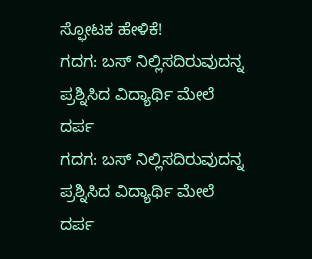ಸ್ಫೋಟಕ ಹೇಳಿಕೆ!
ಗದಗ: ಬಸ್ ನಿಲ್ಲಿಸದಿರುವುದನ್ನ ಪ್ರಶ್ನಿಸಿದ ವಿದ್ಯಾರ್ಥಿ ಮೇಲೆ ದರ್ಪ
ಗದಗ: ಬಸ್ ನಿಲ್ಲಿಸದಿರುವುದನ್ನ ಪ್ರಶ್ನಿಸಿದ ವಿದ್ಯಾರ್ಥಿ ಮೇಲೆ ದರ್ಪ